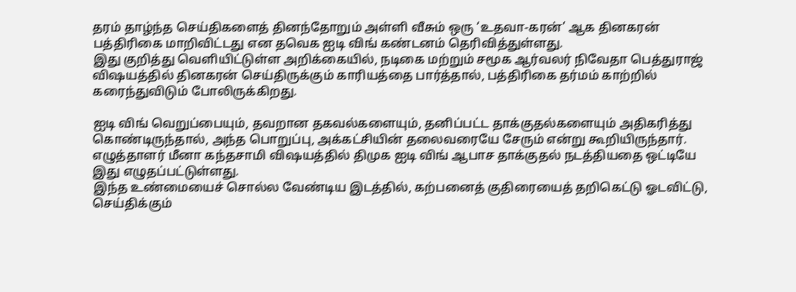தரம் தாழ்ந்த செய்திகளைத் தினந்தோறும் அள்ளி வீசும் ஒரு ‘உதவா-கரன்’ ஆக தினகரன் பத்திரிகை மாறிவிட்டது என தவெக ஐடி விங் கண்டனம் தெரிவித்துள்ளது.
இது குறித்து வெளியிட்டுள்ள அறிக்கையில், நடிகை மற்றும் சமூக ஆர்வலர் நிவேதா பெத்துராஜ் விஷயத்தில் தினகரன் செய்திருக்கும் காரியத்தை பார்த்தால், பத்திரிகை தர்மம் காற்றில் கரைந்துவிடும் போலிருக்கிறது.

ஐடி விங் வெறுப்பையும், தவறான தகவல்களையும், தனிப்பட்ட தாக்குதல்களையும் அதிகரித்து கொண்டிருந்தால், அந்த பொறுப்பு, அக்கட்சியின் தலைவரையே சேரும் என்று கூறியிருந்தார். எழுத்தாளர் மீனா கந்தசாமி விஷயத்தில் திமுக ஐடி விங் ஆபாச தாக்குதல் நடத்தியதை ஒட்டியே இது எழுதப்பட்டுள்ளது.
இந்த உண்மையைச் சொல்ல வேண்டிய இடத்தில், கற்பனைத் குதிரையைத் தறிகெட்டு ஓடவிட்டு, செய்திக்கும்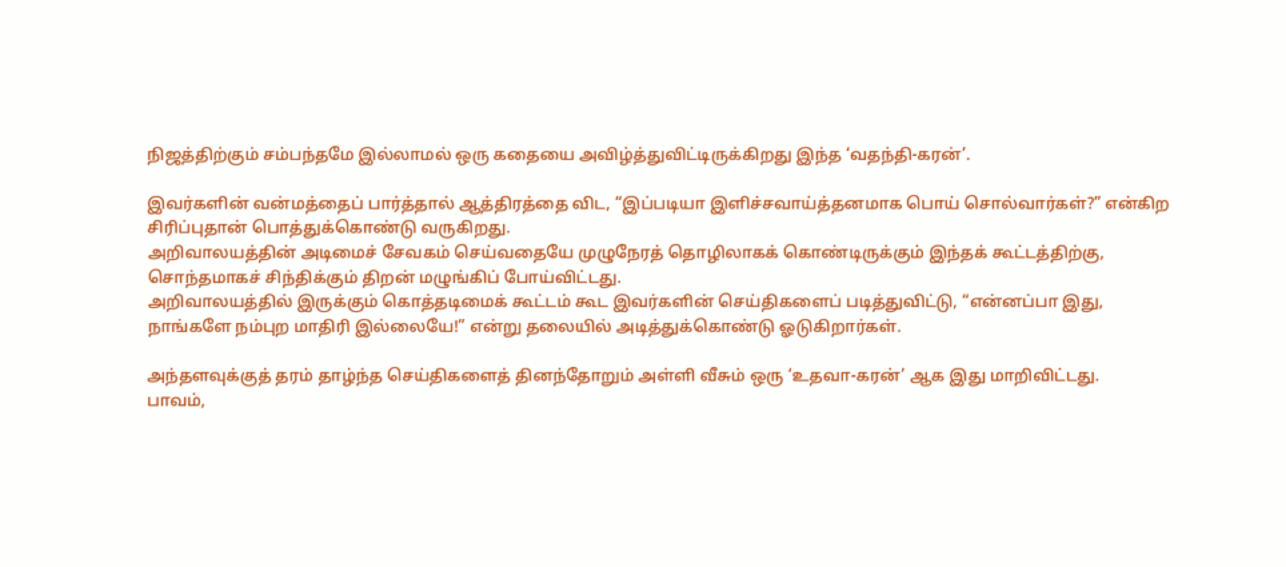நிஜத்திற்கும் சம்பந்தமே இல்லாமல் ஒரு கதையை அவிழ்த்துவிட்டிருக்கிறது இந்த ‘வதந்தி-கரன்’.

இவர்களின் வன்மத்தைப் பார்த்தால் ஆத்திரத்தை விட, “இப்படியா இளிச்சவாய்த்தனமாக பொய் சொல்வார்கள்?” என்கிற சிரிப்புதான் பொத்துக்கொண்டு வருகிறது.
அறிவாலயத்தின் அடிமைச் சேவகம் செய்வதையே முழுநேரத் தொழிலாகக் கொண்டிருக்கும் இந்தக் கூட்டத்திற்கு, சொந்தமாகச் சிந்திக்கும் திறன் மழுங்கிப் போய்விட்டது.
அறிவாலயத்தில் இருக்கும் கொத்தடிமைக் கூட்டம் கூட இவர்களின் செய்திகளைப் படித்துவிட்டு, “என்னப்பா இது, நாங்களே நம்புற மாதிரி இல்லையே!” என்று தலையில் அடித்துக்கொண்டு ஓடுகிறார்கள்.

அந்தளவுக்குத் தரம் தாழ்ந்த செய்திகளைத் தினந்தோறும் அள்ளி வீசும் ஒரு ‘உதவா-கரன்’ ஆக இது மாறிவிட்டது.
பாவம்,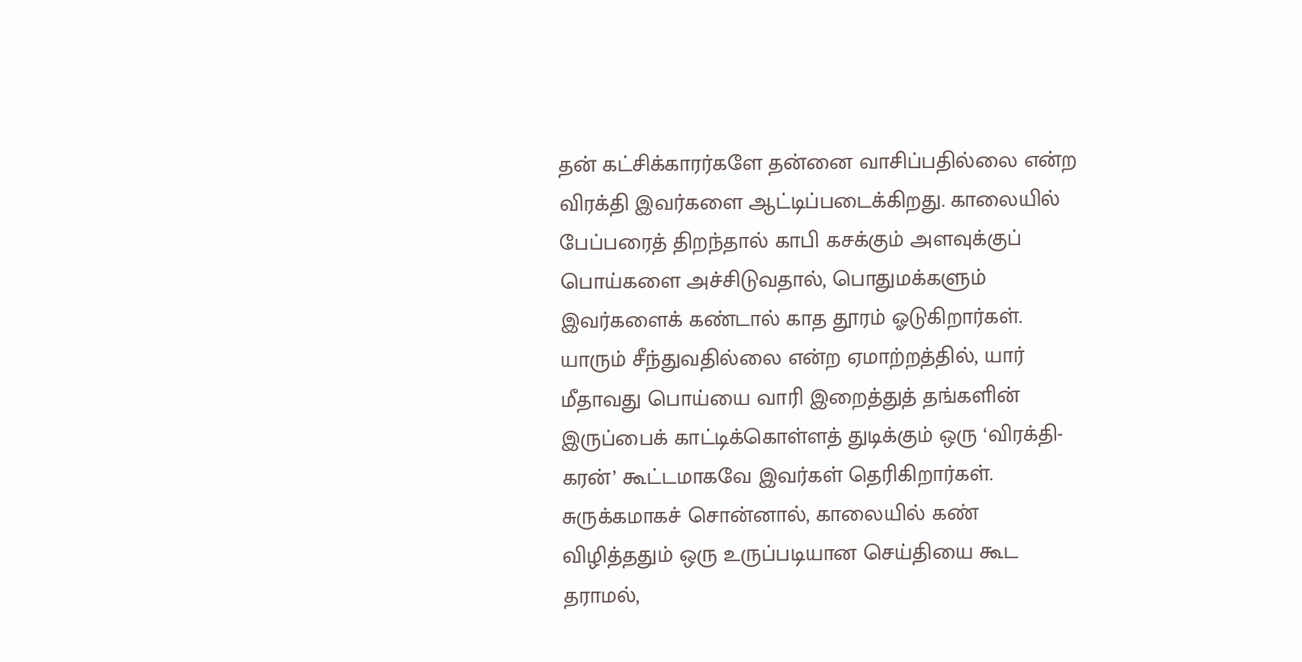தன் கட்சிக்காரர்களே தன்னை வாசிப்பதில்லை என்ற விரக்தி இவர்களை ஆட்டிப்படைக்கிறது. காலையில் பேப்பரைத் திறந்தால் காபி கசக்கும் அளவுக்குப் பொய்களை அச்சிடுவதால், பொதுமக்களும் இவர்களைக் கண்டால் காத தூரம் ஓடுகிறார்கள்.
யாரும் சீந்துவதில்லை என்ற ஏமாற்றத்தில், யார் மீதாவது பொய்யை வாரி இறைத்துத் தங்களின் இருப்பைக் காட்டிக்கொள்ளத் துடிக்கும் ஒரு ‘விரக்தி-கரன்’ கூட்டமாகவே இவர்கள் தெரிகிறார்கள்.
சுருக்கமாகச் சொன்னால், காலையில் கண் விழித்ததும் ஒரு உருப்படியான செய்தியை கூட தராமல்,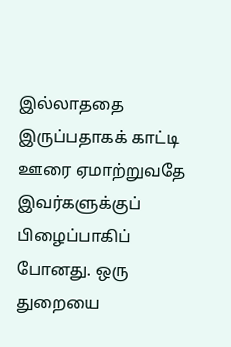இல்லாததை இருப்பதாகக் காட்டி ஊரை ஏமாற்றுவதே இவர்களுக்குப் பிழைப்பாகிப் போனது. ஒரு துறையை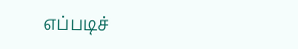எப்படிச்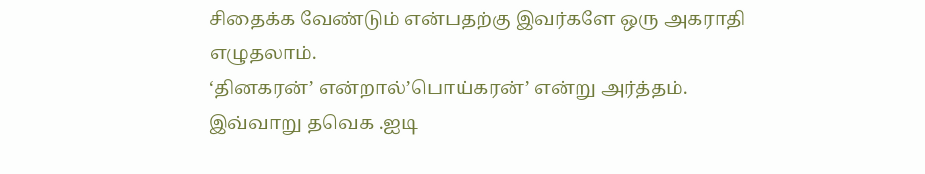சிதைக்க வேண்டும் என்பதற்கு இவர்களே ஒரு அகராதி எழுதலாம்.
‘தினகரன்’ என்றால்’பொய்கரன்’ என்று அர்த்தம். இவ்வாறு தவெக .ஐடி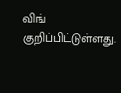விங் குறிப்பிட்டுள்ளது.